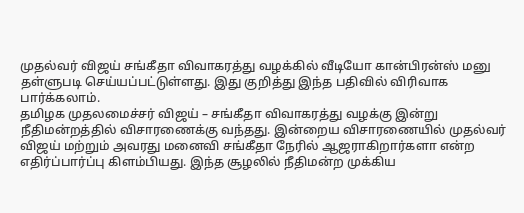முதல்வர் விஜய் சங்கீதா விவாகரத்து வழக்கில் வீடியோ கான்பிரன்ஸ் மனு தள்ளுபடி செய்யப்பட்டுள்ளது. இது குறித்து இந்த பதிவில் விரிவாக பார்க்கலாம்.
தமிழக முதலமைச்சர் விஜய் – சங்கீதா விவாகரத்து வழக்கு இன்று நீதிமன்றத்தில் விசாரணைக்கு வந்தது. இன்றைய விசாரணையில் முதல்வர் விஜய் மற்றும் அவரது மனைவி சங்கீதா நேரில் ஆஜராகிறார்களா என்ற எதிர்ப்பார்ப்பு கிளம்பியது. இந்த சூழலில் நீதிமன்ற முக்கிய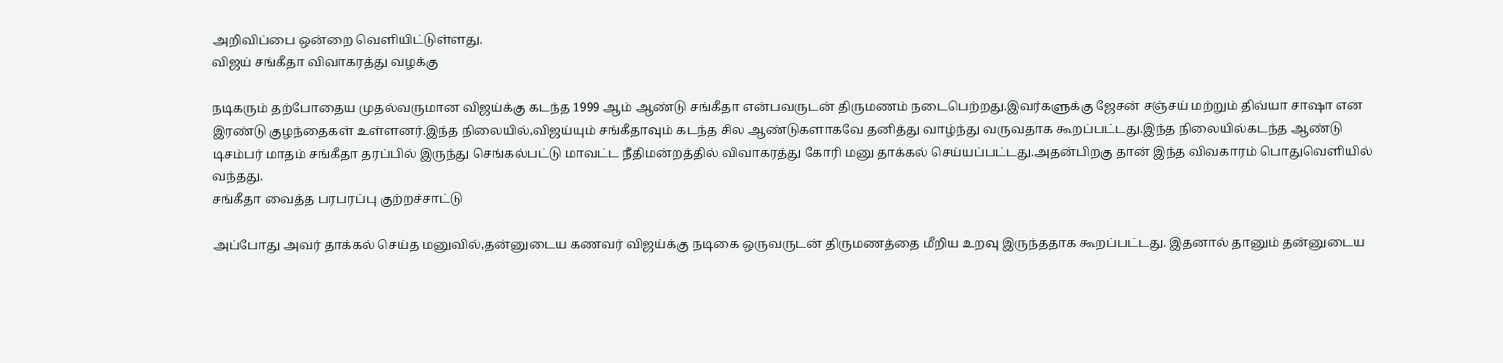அறிவிப்பை ஒன்றை வெளியிட்டுள்ளது.
விஜய் சங்கீதா விவாகரத்து வழக்கு

நடிகரும் தற்போதைய முதல்வருமான விஜய்க்கு கடந்த 1999 ஆம் ஆண்டு சங்கீதா என்பவருடன் திருமணம் நடைபெற்றது.இவர்களுக்கு ஜேசன் சஞ்சய் மற்றும் திவ்யா சாஷா என இரண்டு குழந்தைகள் உள்ளனர்.இந்த நிலையில்,விஜய்யும் சங்கீதாவும் கடந்த சில ஆண்டுகளாகவே தனித்து வாழ்ந்து வருவதாக கூறப்பட்டது.இந்த நிலையில்கடந்த ஆண்டு டிசம்பர் மாதம் சங்கீதா தரப்பில் இருந்து செங்கல்பட்டு மாவட்ட நீதிமன்றத்தில் விவாகரத்து கோரி மனு தாக்கல் செய்யப்பட்டது.அதன்பிறகு தான் இந்த விவகாரம் பொதுவெளியில் வந்தது.
சங்கீதா வைத்த பரபரப்பு குற்றச்சாட்டு

அப்போது அவர் தாக்கல் செய்த மனுவில்,தன்னுடைய கணவர் விஜய்க்கு நடிகை ஒருவருடன் திருமணத்தை மீறிய உறவு இருந்ததாக கூறப்பட்டது. இதனால் தானும் தன்னுடைய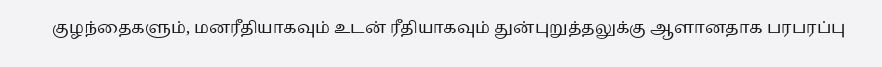குழந்தைகளும், மனரீதியாகவும் உடன் ரீதியாகவும் துன்புறுத்தலுக்கு ஆளானதாக பரபரப்பு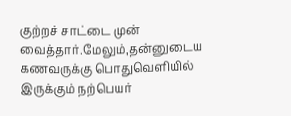குற்றச் சாட்டை முன் வைத்தார்.மேலும்,தன்னுடைய கணவருக்கு பொதுவெளியில் இருக்கும் நற்பெயர்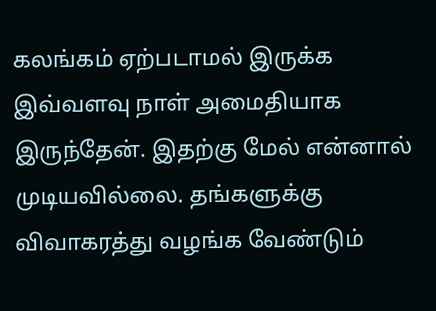கலங்கம் ஏற்படாமல் இருக்க இவ்வளவு நாள் அமைதியாக இருந்தேன். இதற்கு மேல் என்னால் முடியவில்லை. தங்களுக்கு விவாகரத்து வழங்க வேண்டும்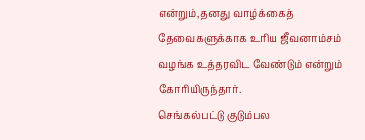என்றும்,தனது வாழ்க்கைத் தேவைகளுக்காக உரிய ஜீவனாம்சம் வழங்க உத்தரவிட வேண்டும் என்றும் கோரியிருந்தார்.
செங்கல்பட்டு குடும்பல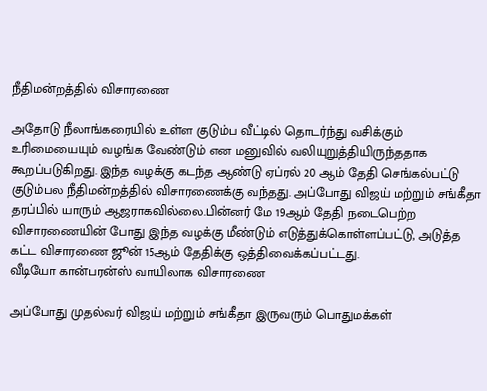நீதிமன்றத்தில் விசாரணை

அதோடு நீலாங்கரையில் உள்ள குடும்ப வீட்டில் தொடர்ந்து வசிக்கும் உரிமையையும் வழங்க வேண்டும் என மனுவில் வலியுறுத்தியிருந்ததாக கூறப்படுகிறது. இந்த வழக்கு கடந்த ஆண்டு ஏப்ரல் 20 ஆம் தேதி செங்கல்பட்டு குடும்பல நீதிமன்றத்தில் விசாரணைக்கு வந்தது. அப்போது விஜய் மற்றும் சங்கீதா தரப்பில் யாரும் ஆஜராகவில்லை.பின்னர் மே 19ஆம் தேதி நடைபெற்ற விசாரணையின் போது இந்த வழக்கு மீண்டும் எடுத்துக்கொள்ளப்பட்டு, அடுத்த கட்ட விசாரணை ஜூன் 15ஆம் தேதிக்கு ஒத்திவைக்கப்பட்டது.
வீடியோ கான்பரன்ஸ் வாயிலாக விசாரணை

அப்போது முதல்வர் விஜய் மற்றும் சங்கீதா இருவரும் பொதுமக்கள்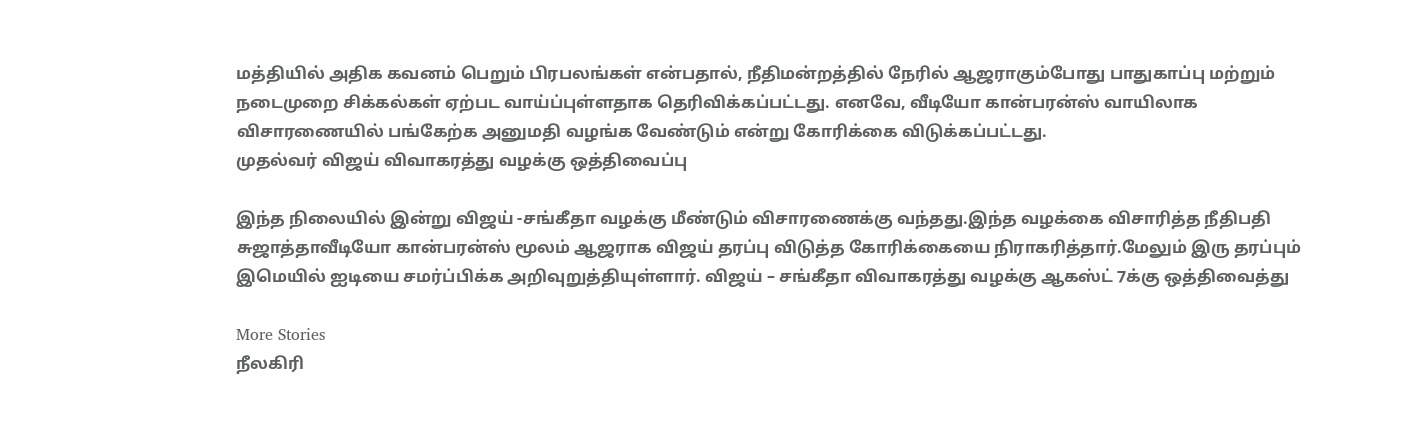மத்தியில் அதிக கவனம் பெறும் பிரபலங்கள் என்பதால், நீதிமன்றத்தில் நேரில் ஆஜராகும்போது பாதுகாப்பு மற்றும் நடைமுறை சிக்கல்கள் ஏற்பட வாய்ப்புள்ளதாக தெரிவிக்கப்பட்டது. எனவே, வீடியோ கான்பரன்ஸ் வாயிலாக விசாரணையில் பங்கேற்க அனுமதி வழங்க வேண்டும் என்று கோரிக்கை விடுக்கப்பட்டது.
முதல்வர் விஜய் விவாகரத்து வழக்கு ஒத்திவைப்பு

இந்த நிலையில் இன்று விஜய் -சங்கீதா வழக்கு மீண்டும் விசாரணைக்கு வந்தது.இந்த வழக்கை விசாரித்த நீதிபதி சுஜாத்தாவீடியோ கான்பரன்ஸ் மூலம் ஆஜராக விஜய் தரப்பு விடுத்த கோரிக்கையை நிராகரித்தார்.மேலும் இரு தரப்பும் இமெயில் ஐடியை சமர்ப்பிக்க அறிவுறுத்தியுள்ளார். விஜய் – சங்கீதா விவாகரத்து வழக்கு ஆகஸ்ட் 7க்கு ஒத்திவைத்து

More Stories
நீலகிரி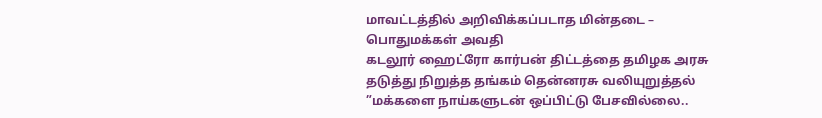மாவட்டத்தில் அறிவிக்கப்படாத மின்தடை – பொதுமக்கள் அவதி
கடலூர் ஹைட்ரோ கார்பன் திட்டத்தை தமிழக அரசு தடுத்து நிறுத்த தங்கம் தென்னரசு வலியுறுத்தல்
”மக்களை நாய்களுடன் ஒப்பிட்டு பேசவில்லை..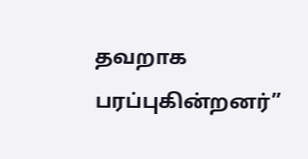தவறாக பரப்புகின்றனர்”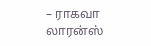– ராகவா லாரன்ஸ்